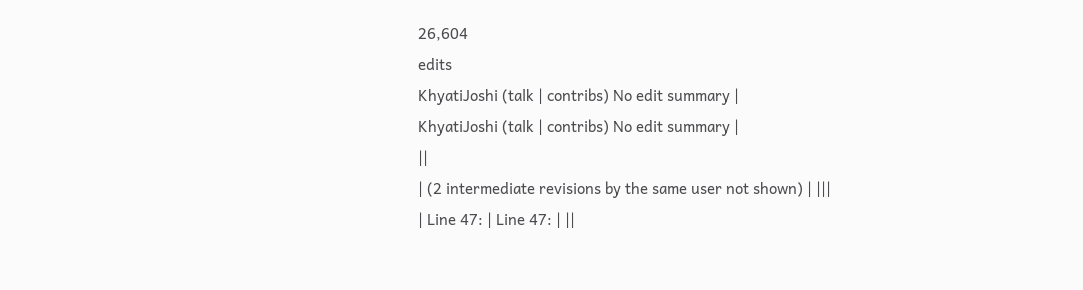26,604
edits
KhyatiJoshi (talk | contribs) No edit summary |
KhyatiJoshi (talk | contribs) No edit summary |
||
| (2 intermediate revisions by the same user not shown) | |||
| Line 47: | Line 47: | ||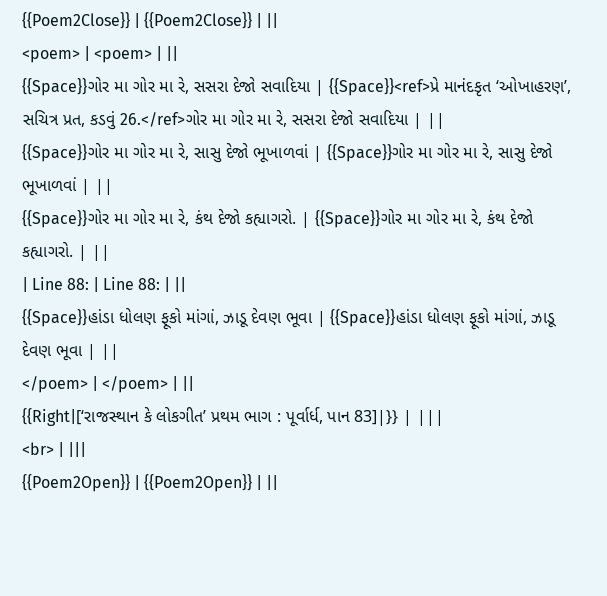{{Poem2Close}} | {{Poem2Close}} | ||
<poem> | <poem> | ||
{{Space}}ગોર મા ગોર મા રે, સસરા દેજો સવાદિયા | {{Space}}<ref>પ્રે માનંદકૃત ‘ઓખાહરણ’, સચિત્ર પ્રત, કડવું 26.</ref>ગોર મા ગોર મા રે, સસરા દેજો સવાદિયા | ||
{{Space}}ગોર મા ગોર મા રે, સાસુ દેજો ભૂખાળવાં | {{Space}}ગોર મા ગોર મા રે, સાસુ દેજો ભૂખાળવાં | ||
{{Space}}ગોર મા ગોર મા રે, કંથ દેજો કહ્યાગરો. | {{Space}}ગોર મા ગોર મા રે, કંથ દેજો કહ્યાગરો. | ||
| Line 88: | Line 88: | ||
{{Space}}હાંડા ધોલણ ફૂકો માંગાં, ઝાડૂ દેવણ ભૂવા | {{Space}}હાંડા ધોલણ ફૂકો માંગાં, ઝાડૂ દેવણ ભૂવા | ||
</poem> | </poem> | ||
{{Right|[‘રાજસ્થાન કે લોકગીત’ પ્રથમ ભાગ : પૂર્વાર્ધ, પાન 83]|}} | |||
<br> | |||
{{Poem2Open}} | {{Poem2Open}} | ||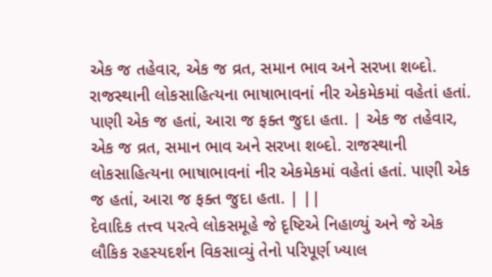એક જ તહેવાર, એક જ વ્રત, સમાન ભાવ અને સરખા શબ્દો. રાજસ્થાની લોકસાહિત્યના ભાષાભાવનાં નીર એકમેકમાં વહેતાં હતાં. પાણી એક જ હતાં, આરા જ ફક્ત જુદા હતા. | એક જ તહેવાર, એક જ વ્રત, સમાન ભાવ અને સરખા શબ્દો. રાજસ્થાની લોકસાહિત્યના ભાષાભાવનાં નીર એકમેકમાં વહેતાં હતાં. પાણી એક જ હતાં, આરા જ ફક્ત જુદા હતા. | ||
દેવાદિક તત્ત્વ પરત્વે લોકસમૂહે જે દૃષ્ટિએ નિહાળ્યું અને જે એક લૌકિક રહસ્યદર્શન વિકસાવ્યું તેનો પરિપૂર્ણ ખ્યાલ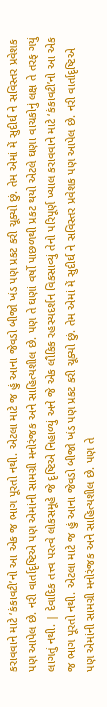કરાવવાને માટે ‘કંકાવટી’નો આ એક જ ભાગ પૂરતો નથી. એટલા માટે જ હું આના જેવડો બીજો ખંડ પણ પ્રકટ કરી ચૂક્યો છું. તેમ એમાં મેં સુદીર્ઘ ને સવિસ્તર પ્રવેશક પણ આપેલ છે. નરી વાર્તાદૃષ્ટિએ પણ એમાંની સામગ્રી મનોરંજક અને સાહિત્યશીલ છે. પણ તે ઘણાં વર્ષો પાછળથી પ્રકટ થયો એટલે ઘણા વાચકોનું લક્ષ તે તરફ ગયું લાગતું નથી. | દેવાદિક તત્ત્વ પરત્વે લોકસમૂહે જે દૃષ્ટિએ નિહાળ્યું અને જે એક લૌકિક રહસ્યદર્શન વિકસાવ્યું તેનો પરિપૂર્ણ ખ્યાલ કરાવવાને માટે ‘કંકાવટી’નો આ એક જ ભાગ પૂરતો નથી. એટલા માટે જ હું આના જેવડો બીજો ખંડ પણ પ્રકટ કરી ચૂક્યો છું. તેમ એમાં મેં સુદીર્ઘ ને સવિસ્તર પ્રવેશક પણ આપેલ છે. નરી વાર્તાદૃષ્ટિએ પણ એમાંની સામગ્રી મનોરંજક અને સાહિત્યશીલ છે. પણ તે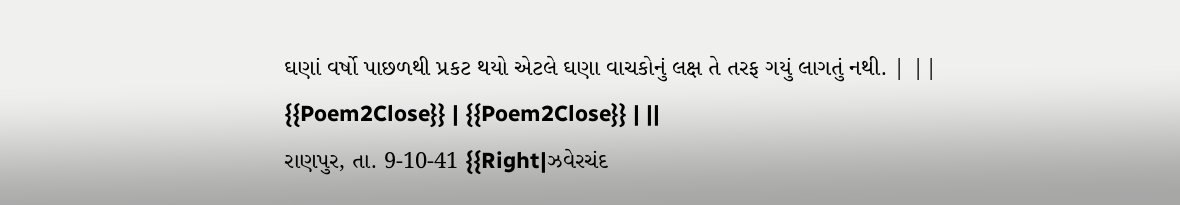ઘણાં વર્ષો પાછળથી પ્રકટ થયો એટલે ઘણા વાચકોનું લક્ષ તે તરફ ગયું લાગતું નથી. | ||
{{Poem2Close}} | {{Poem2Close}} | ||
રાણપુર, તા. 9-10-41 {{Right|ઝવેરચંદ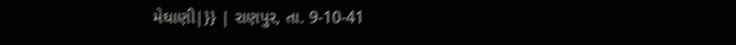મેઘાણી|}} | રાણપુર, તા. 9-10-41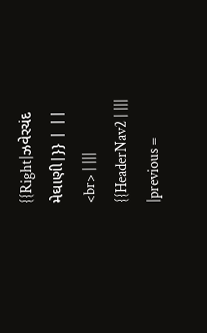{{Right|ઝવેરચંદ મેઘાણી|}} | ||
<br> | |||
{{HeaderNav2 | |||
|previous =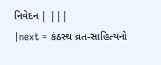નિવેદન | |||
|next = કંઠસ્થ વ્રત-સાહિત્યનો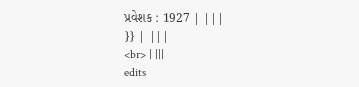પ્રવેશક : 1927 | |||
}} | |||
<br> | |||
edits